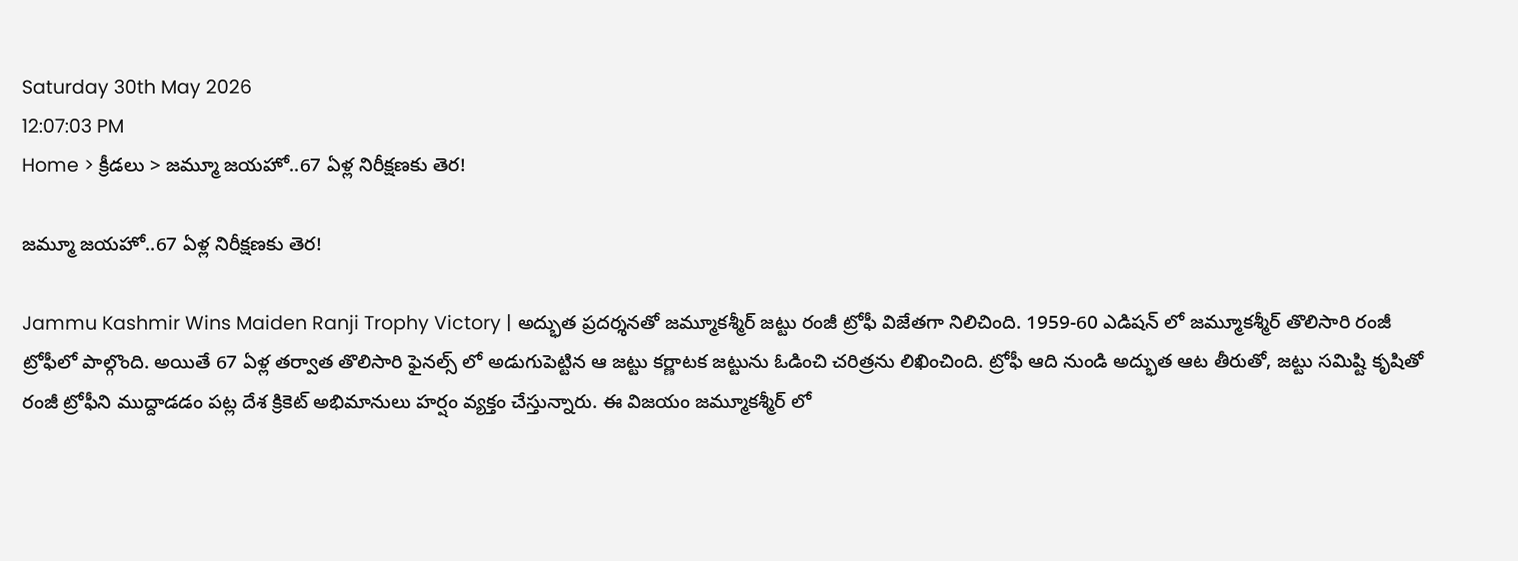Saturday 30th May 2026
12:07:03 PM
Home > క్రీడలు > జమ్మూ జయహో..67 ఏళ్ల నిరీక్షణకు తెర!

జమ్మూ జయహో..67 ఏళ్ల నిరీక్షణకు తెర!

Jammu Kashmir Wins Maiden Ranji Trophy Victory | అద్భుత ప్రదర్శనతో జమ్మూకశ్మీర్ జట్టు రంజీ ట్రోఫీ విజేతగా నిలిచింది. 1959-60 ఎడిషన్ లో జమ్మూకశ్మీర్ తొలిసారి రంజీ ట్రోఫీలో పాల్గొంది. అయితే 67 ఏళ్ల తర్వాత తొలిసారి ఫైనల్స్ లో అడుగుపెట్టిన ఆ జట్టు కర్ణాటక జట్టును ఓడించి చరిత్రను లిఖించింది. ట్రోఫీ ఆది నుండి అద్భుత ఆట తీరుతో, జట్టు సమిష్టి కృషితో రంజీ ట్రోఫీని ముద్దాడడం పట్ల దేశ క్రికెట్ అభిమానులు హర్షం వ్యక్తం చేస్తున్నారు. ఈ విజయం జమ్మూకశ్మీర్ లో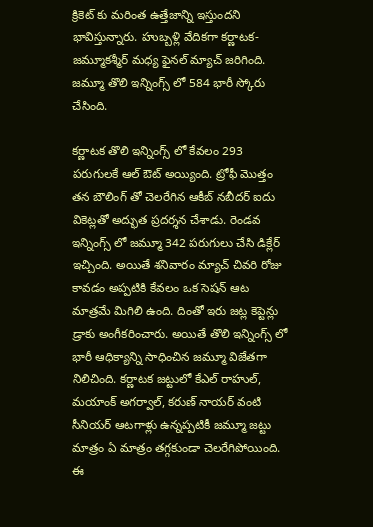క్రికెట్ కు మరింత ఉత్తేజాన్ని ఇస్తుందని భావిస్తున్నారు. హుబ్బళ్లి వేదికగా కర్ణాటక-జమ్మూకశ్మీర్ మధ్య ఫైనల్ మ్యాచ్ జరిగింది. జమ్మూ తొలి ఇన్నింగ్స్ లో 584 భారీ స్కోరు చేసింది.

కర్ణాటక తొలి ఇన్నింగ్స్ లో కేవలం 293 పరుగులకే ఆల్ ఔట్ అయ్యింది. ట్రోఫీ మొత్తం తన బౌలింగ్ తో చెలరేగిన ఆకీబ్ నబీదర్ ఐదు వికెట్లతో అద్భుత ప్రదర్శన చేశాడు. రెండవ ఇన్నింగ్స్ లో జమ్మూ 342 పరుగులు చేసి డిక్లేర్ ఇచ్చింది. అయితే శనివారం మ్యాచ్ చివరి రోజు కావడం అప్పటికి కేవలం ఒక సెషన్ ఆట మాత్రమే మిగిలి ఉంది. దింతో ఇరు జట్ల కెప్టెన్లు డ్రాకు అంగీకరించారు. అయితే తొలి ఇన్నింగ్స్ లో భారీ ఆధిక్యాన్ని సాధించిన జమ్మూ విజేతగా నిలిచింది. కర్ణాటక జట్టులో కేఎల్ రాహుల్, మయాంక్ అగర్వాల్, కరుణ్ నాయర్ వంటి సీనియర్ ఆటగాళ్లు ఉన్నప్పటికీ జమ్మూ జట్టు మాత్రం ఏ మాత్రం తగ్గకుండా చెలరేగిపోయింది. ఈ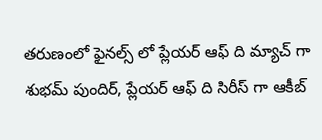తరుణంలో ఫైనల్స్ లో ప్లేయర్ ఆఫ్ ది మ్యాచ్ గా శుభమ్ పుందిర్, ప్లేయర్ ఆఫ్ ది సిరీస్ గా ఆకీబ్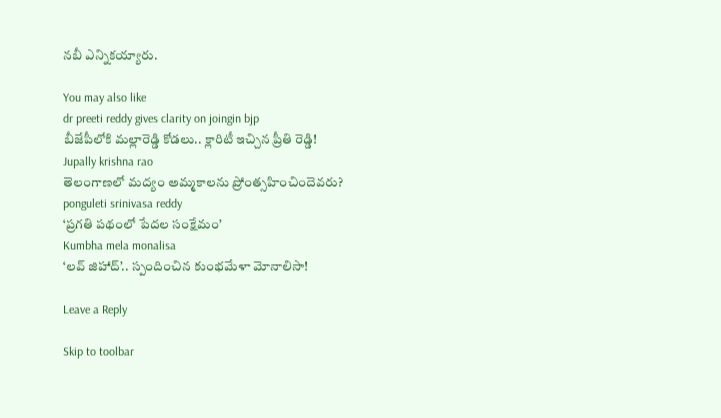నబీ ఎన్నికయ్యారు.

You may also like
dr preeti reddy gives clarity on joingin bjp
బీజేపీలోకి మల్లారెడ్డి కోడలు.. క్లారిటీ ఇచ్చిన ప్రీతి రెడ్డి!
Jupally krishna rao
తెలంగాణలో మ‌ద్యం అమ్మ‌కాల‌ను ప్రోంత్స‌హించిందెవ‌రు?
ponguleti srinivasa reddy
‘ప్రగతి పథంలో పేదల సంక్షేమం’
Kumbha mela monalisa
‘లవ్ జిహాద్’.. స్పందించిన కుంభమేళా మోనాలిసా!

Leave a Reply

Skip to toolbar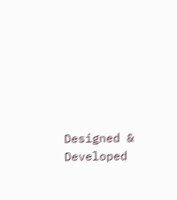Designed & Developed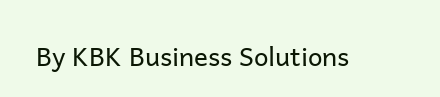By KBK Business Solutions